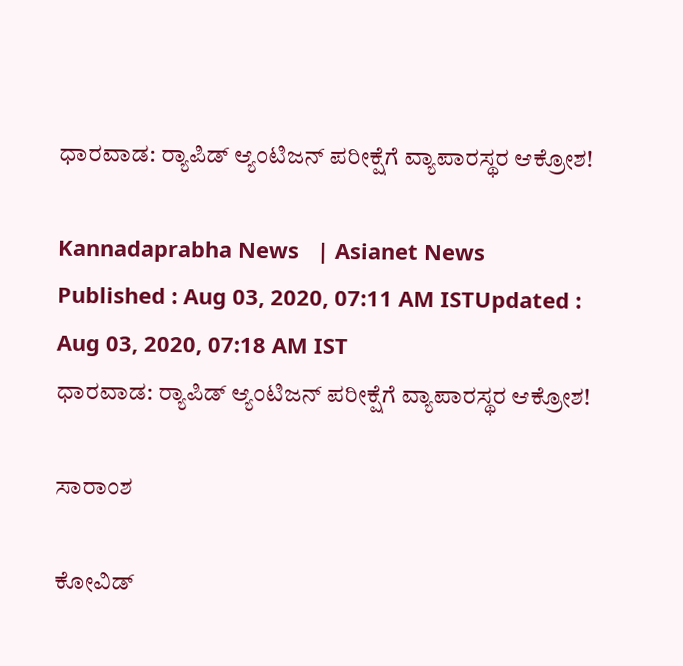ಧಾರವಾಡ: ರ‍್ಯಾಪಿಡ್ ಆ್ಯಂಟಿಜನ್‌ ಪರೀಕ್ಷೆಗೆ ವ್ಯಾಪಾರಸ್ಥರ ಆಕ್ರೋಶ!

Kannadaprabha News   | Asianet News
Published : Aug 03, 2020, 07:11 AM ISTUpdated : Aug 03, 2020, 07:18 AM IST
ಧಾರವಾಡ: ರ‍್ಯಾಪಿಡ್ ಆ್ಯಂಟಿಜನ್‌ ಪರೀಕ್ಷೆಗೆ ವ್ಯಾಪಾರಸ್ಥರ ಆಕ್ರೋಶ!

ಸಾರಾಂಶ

ಕೋವಿಡ್‌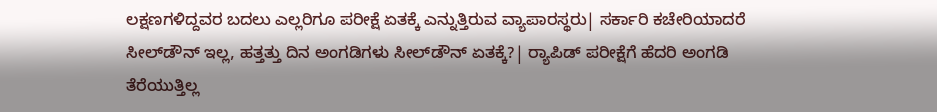ಲಕ್ಷಣಗಳಿದ್ದವರ ಬದಲು ಎಲ್ಲರಿಗೂ ಪರೀಕ್ಷೆ ಏತಕ್ಕೆ ಎನ್ನುತ್ತಿರುವ ವ್ಯಾಪಾರಸ್ಥರು| ಸರ್ಕಾರಿ ಕಚೇರಿಯಾದರೆ ಸೀಲ್‌ಡೌನ್‌ ಇಲ್ಲ, ಹತ್ತತ್ತು ದಿನ ಅಂಗಡಿಗಳು ಸೀಲ್‌ಡೌನ್‌ ಏತಕ್ಕೆ?| ರ‍್ಯಾಪಿಡ್ ಪರೀಕ್ಷೆಗೆ ಹೆದರಿ ಅಂಗಡಿ ತೆರೆಯುತ್ತಿಲ್ಲ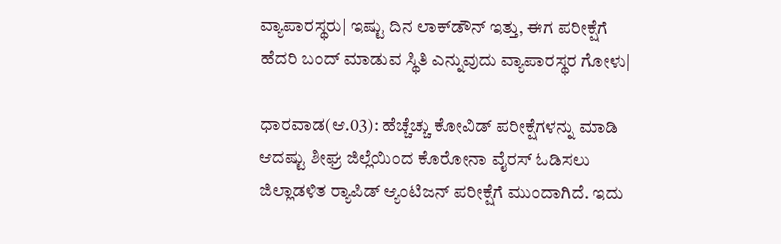ವ್ಯಾಪಾರಸ್ಥರು| ಇಷ್ಟು ದಿನ ಲಾಕ್‌ಡೌನ್‌ ಇತ್ತು, ಈಗ ಪರೀಕ್ಷೆಗೆ ಹೆದರಿ ಬಂದ್‌ ಮಾಡುವ ಸ್ಥಿತಿ ಎನ್ನುವುದು ವ್ಯಾಪಾರಸ್ಥರ ಗೋಳು|

ಧಾರವಾಡ(ಆ.03): ಹೆಚ್ಚೆಚ್ಚು ಕೋವಿಡ್‌ ಪರೀಕ್ಷೆಗಳನ್ನು ಮಾಡಿ ಆದಷ್ಟು ಶೀಘ್ರ ಜಿಲ್ಲೆಯಿಂದ ಕೊರೋನಾ ವೈರಸ್‌ ಓಡಿಸಲು ಜಿಲ್ಲಾಡಳಿತ ರ‍್ಯಾಪಿಡ್ ಆ್ಯಂಟಿಜನ್‌ ಪರೀಕ್ಷೆಗೆ ಮುಂದಾಗಿದೆ. ಇದು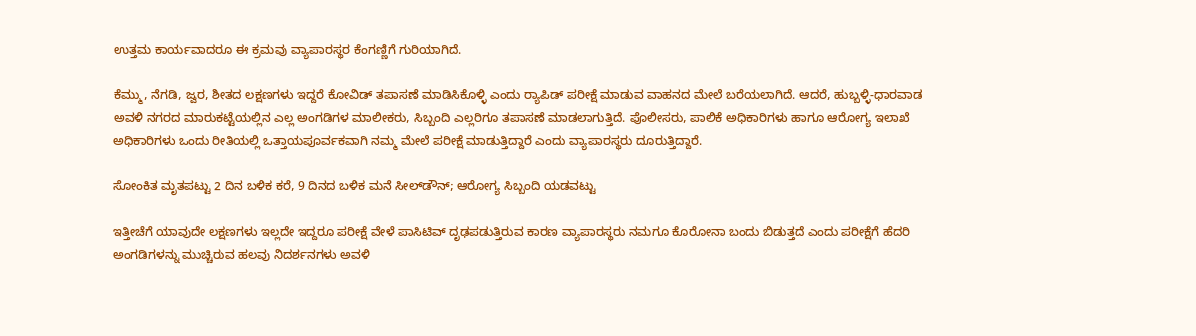ಉತ್ತಮ ಕಾರ್ಯವಾದರೂ ಈ ಕ್ರಮವು ವ್ಯಾಪಾರಸ್ಥರ ಕೆಂಗಣ್ಣಿಗೆ ಗುರಿಯಾಗಿದೆ.

ಕೆಮ್ಮು, ನೆಗಡಿ, ಜ್ವರ, ಶೀತದ ಲಕ್ಷಣಗಳು ಇದ್ದರೆ ಕೋವಿಡ್‌ ತಪಾಸಣೆ ಮಾಡಿಸಿಕೊಳ್ಳಿ ಎಂದು ರ‍್ಯಾಪಿಡ್ ಪರೀಕ್ಷೆ ಮಾಡುವ ವಾಹನದ ಮೇಲೆ ಬರೆಯಲಾಗಿದೆ. ಆದರೆ, ಹುಬ್ಬಳ್ಳಿ-ಧಾರವಾಡ ಅವಳಿ ನಗರದ ಮಾರುಕಟ್ಟೆಯಲ್ಲಿನ ಎಲ್ಲ ಅಂಗಡಿಗಳ ಮಾಲೀಕರು, ಸಿಬ್ಬಂದಿ ಎಲ್ಲರಿಗೂ ತಪಾಸಣೆ ಮಾಡಲಾಗುತ್ತಿದೆ. ಪೊಲೀಸರು, ಪಾಲಿಕೆ ಅಧಿಕಾರಿಗಳು ಹಾಗೂ ಆರೋಗ್ಯ ಇಲಾಖೆ ಅಧಿಕಾರಿಗಳು ಒಂದು ರೀತಿಯಲ್ಲಿ ಒತ್ತಾಯಪೂರ್ವಕವಾಗಿ ನಮ್ಮ ಮೇಲೆ ಪರೀಕ್ಷೆ ಮಾಡುತ್ತಿದ್ದಾರೆ ಎಂದು ವ್ಯಾಪಾರಸ್ಥರು ದೂರುತ್ತಿದ್ದಾರೆ.

ಸೋಂಕಿತ ಮೃತಪಟ್ಟು 2 ದಿನ ಬಳಿಕ ಕರೆ, 9 ದಿನದ ಬಳಿಕ ಮನೆ ಸೀಲ್‌ಡೌನ್; ಆರೋಗ್ಯ ಸಿಬ್ಬಂದಿ ಯಡವಟ್ಟು

ಇತ್ತೀಚೆಗೆ ಯಾವುದೇ ಲಕ್ಷಣಗಳು ಇಲ್ಲದೇ ಇದ್ದರೂ ಪರೀಕ್ಷೆ ವೇಳೆ ಪಾಸಿಟಿವ್‌ ದೃಢಪಡುತ್ತಿರುವ ಕಾರಣ ವ್ಯಾಪಾರಸ್ಥರು ನಮಗೂ ಕೊರೋನಾ ಬಂದು ಬಿಡುತ್ತದೆ ಎಂದು ಪರೀಕ್ಷೆಗೆ ಹೆದರಿ ಅಂಗಡಿಗಳನ್ನು ಮುಚ್ಚಿರುವ ಹಲವು ನಿದರ್ಶನಗಳು ಅವಳಿ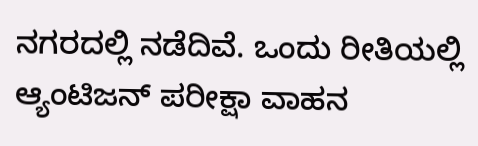ನಗರದಲ್ಲಿ ನಡೆದಿವೆ. ಒಂದು ರೀತಿಯಲ್ಲಿ ಆ್ಯಂಟಿಜನ್‌ ಪರೀಕ್ಷಾ ವಾಹನ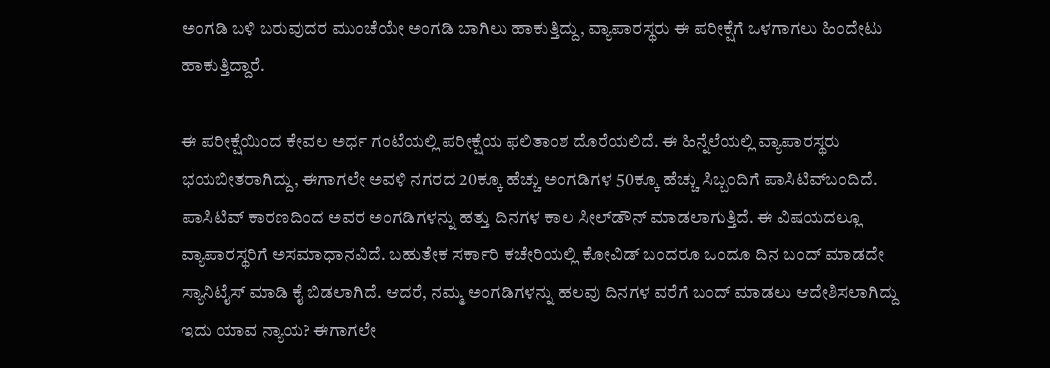ಅಂಗಡಿ ಬಳಿ ಬರುವುದರ ಮುಂಚೆಯೇ ಅಂಗಡಿ ಬಾಗಿಲು ಹಾಕುತ್ತಿದ್ದು, ವ್ಯಾಪಾರಸ್ಥರು ಈ ಪರೀಕ್ಷೆಗೆ ಒಳಗಾಗಲು ಹಿಂದೇಟು ಹಾಕುತ್ತಿದ್ದಾರೆ.

ಈ ಪರೀಕ್ಷೆಯಿಂದ ಕೇವಲ ಅರ್ಧ ಗಂಟೆಯಲ್ಲಿ ಪರೀಕ್ಷೆಯ ಫಲಿತಾಂಶ ದೊರೆಯಲಿದೆ. ಈ ಹಿನ್ನೆಲೆಯಲ್ಲಿ ವ್ಯಾಪಾರಸ್ಥರು ಭಯಬೀತರಾಗಿದ್ದು, ಈಗಾಗಲೇ ಅವಳಿ ನಗರದ 20ಕ್ಕೂ ಹೆಚ್ಚು ಅಂಗಡಿಗಳ 50ಕ್ಕೂ ಹೆಚ್ಚು ಸಿಬ್ಬಂದಿಗೆ ಪಾಸಿಟಿವ್‌ಬಂದಿದೆ. ಪಾಸಿಟಿವ್‌ ಕಾರಣದಿಂದ ಅವರ ಅಂಗಡಿಗಳನ್ನು ಹತ್ತು ದಿನಗಳ ಕಾಲ ಸೀಲ್‌ಡೌನ್‌ ಮಾಡಲಾಗುತ್ತಿದೆ. ಈ ವಿಷಯದಲ್ಲೂ ವ್ಯಾಪಾರಸ್ಥರಿಗೆ ಅಸಮಾಧಾನವಿದೆ. ಬಹುತೇಕ ಸರ್ಕಾರಿ ಕಚೇರಿಯಲ್ಲಿ ಕೋವಿಡ್‌ ಬಂದರೂ ಒಂದೂ ದಿನ ಬಂದ್‌ ಮಾಡದೇ ಸ್ಯಾನಿಟೈಸ್‌ ಮಾಡಿ ಕೈ ಬಿಡಲಾಗಿದೆ. ಆದರೆ, ನಮ್ಮ ಅಂಗಡಿಗಳನ್ನು ಹಲವು ದಿನಗಳ ವರೆಗೆ ಬಂದ್‌ ಮಾಡಲು ಆದೇಶಿಸಲಾಗಿದ್ದು ಇದು ಯಾವ ನ್ಯಾಯ? ಈಗಾಗಲೇ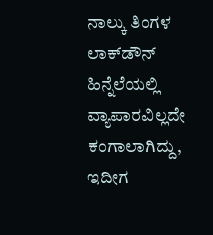ನಾಲ್ಕು ತಿಂಗಳ ಲಾಕ್‌ಡೌನ್‌ ಹಿನ್ನೆಲೆಯಲ್ಲಿ ವ್ಯಾಪಾರವಿಲ್ಲದೇ ಕಂಗಾಲಾಗಿದ್ದು, ಇದೀಗ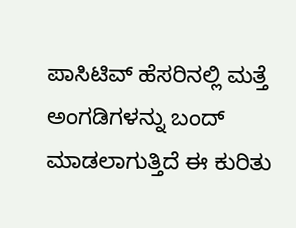ಪಾಸಿಟಿವ್‌ ಹೆಸರಿನಲ್ಲಿ ಮತ್ತೆ ಅಂಗಡಿಗಳನ್ನು ಬಂದ್‌ ಮಾಡಲಾಗುತ್ತಿದೆ ಈ ಕುರಿತು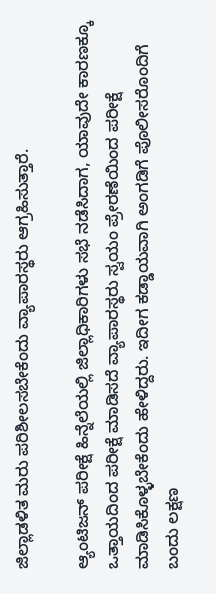ಜಿಲ್ಲಾಡಳಿತ ಮರು ಪರಿಶೀಲಸಬೇಕೆಂದು ವ್ಯಾಪಾರಸ್ಥರು ಆಗ್ರಹಿಸುತ್ತಾರೆ.

ಆ್ಯಂಟಿಜನ್‌ ಪರೀಕ್ಷೆ ಹಿನ್ನೆಲೆಯಲ್ಲಿ ಜಿಲ್ಲಾಧಿಕಾರಿಗಳು ಸಭೆ ನಡೆಸಿದಾಗ, ಯಾವುದೇ ಕಾರಣಕ್ಕೂ ಒತ್ತಾಯದಿಂದ ಪರೀಕ್ಷೆ ಮಾಡಿಸದೆ ವ್ಯಾಪಾರಸ್ಥರು ಸ್ವಯಂ ಪ್ರೇರಣೆಯಿಂದ ಪರೀಕ್ಷೆ ಮಾಡಿಸಿಕೊಳ್ಳಬೇಕೆಂದು ಹೇಳಿದ್ದರು. ಇದೀಗ ಕಡ್ಡಾಯವಾಗಿ ಅಂಗಡಿಗೆ ಪೊಲೀಸರೊಂದಿಗೆ ಬಂದು ಲಕ್ಷಣ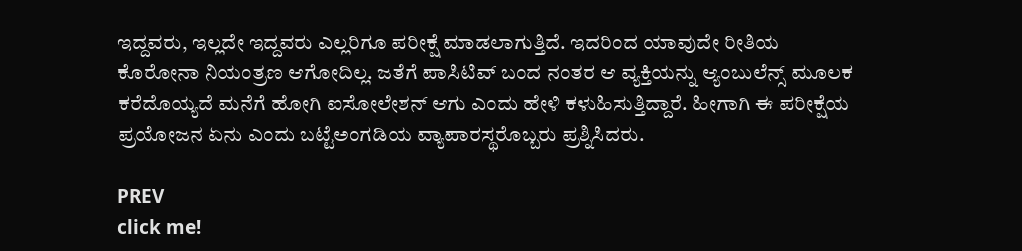ಇದ್ದವರು, ಇಲ್ಲದೇ ಇದ್ದವರು ಎಲ್ಲರಿಗೂ ಪರೀಕ್ಷೆ ಮಾಡಲಾಗುತ್ತಿದೆ. ಇದರಿಂದ ಯಾವುದೇ ರೀತಿಯ ಕೊರೋನಾ ನಿಯಂತ್ರಣ ಆಗೋದಿಲ್ಲ. ಜತೆಗೆ ಪಾಸಿಟಿವ್‌ ಬಂದ ನಂತರ ಆ ವ್ಯಕ್ತಿಯನ್ನು ಆ್ಯಂಬುಲೆನ್ಸ್‌ ಮೂಲಕ ಕರೆದೊಯ್ಯದೆ ಮನೆಗೆ ಹೋಗಿ ಐಸೋಲೇಶನ್‌ ಆಗು ಎಂದು ಹೇಳಿ ಕಳುಹಿಸುತ್ತಿದ್ದಾರೆ. ಹೀಗಾಗಿ ಈ ಪರೀಕ್ಷೆಯ ಪ್ರಯೋಜನ ಏನು ಎಂದು ಬಟ್ಟೆಅಂಗಡಿಯ ವ್ಯಾಪಾರಸ್ಥರೊಬ್ಬರು ಪ್ರಶ್ನಿಸಿದರು.

PREV
click me!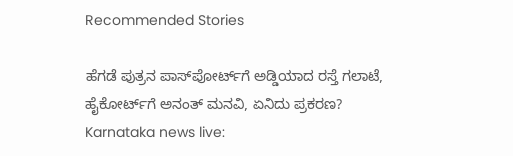Recommended Stories

ಹೆಗಡೆ ಪುತ್ರನ ಪಾಸ್‌ಪೋರ್ಟ್‌ಗೆ ಅಡ್ಡಿಯಾದ ರಸ್ತೆ ಗಲಾಟೆ, ಹೈಕೋರ್ಟ್‌ಗೆ ಅನಂತ್ ಮನವಿ, ಏನಿದು ಪ್ರಕರಣ?
Karnataka news live: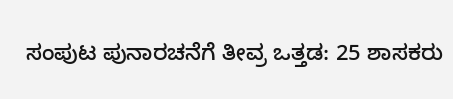ಸಂಪುಟ ಪುನಾರಚನೆಗೆ ತೀವ್ರ ಒತ್ತಡ: 25 ಶಾಸಕರು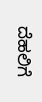ದೆಹಲಿಗೆ